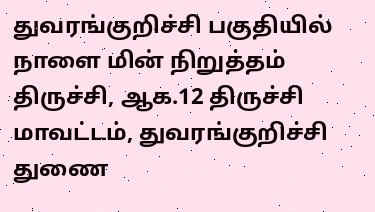துவரங்குறிச்சி பகுதியில் நாளை மின் நிறுத்தம்
திருச்சி, ஆக.12 திருச்சி மாவட்டம், துவரங்குறிச்சி துணை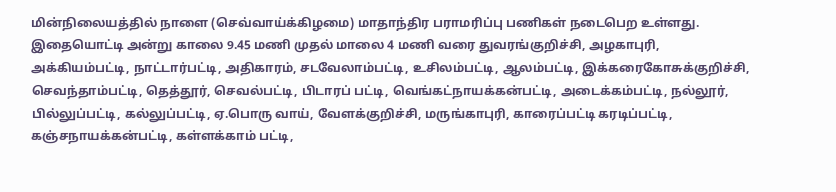மின்நிலையத்தில் நாளை (செவ்வாய்க்கிழமை) மாதாந்திர பராமரிப்பு பணிகள் நடைபெற உள்ளது. இதையொட்டி அன்று காலை 9.45 மணி முதல் மாலை 4 மணி வரை துவரங்குறிச்சி, அழகாபுரி, அக்கியம்பட்டி, நாட்டார்பட்டி, அதிகாரம், சடவேலாம்பட்டி, உசிலம்பட்டி, ஆலம்பட்டி, இக்கரைகோசுக்குறிச்சி, செவந்தாம்பட்டி, தெத்தூர், செவல்பட்டி, பிடாரப் பட்டி, வெங்கட்நாயக்கன்பட்டி, அடைக்கம்பட்டி, நல்லூர், பில்லுப்பட்டி, கல்லுப்பட்டி, ஏ.பொரு வாய், வேளக்குறிச்சி, மருங்காபுரி, காரைப்பட்டி கரடிப்பட்டி, கஞ்சநாயக்கன்பட்டி, கள்ளக்காம் பட்டி,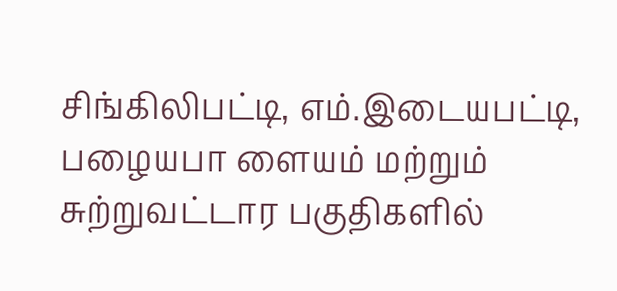சிங்கிலிபட்டி, எம்.இடையபட்டி, பழையபா ளையம் மற்றும் சுற்றுவட்டார பகுதிகளில்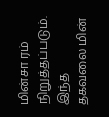மின்சா ரம் நிறுத்தப்படும். இந்த தகவலை மின்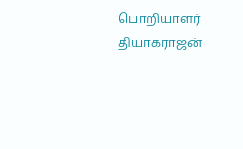பொறியாளர் தியாகராஜன்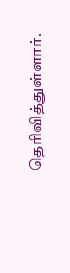தெரிவித்துள்ளார்.